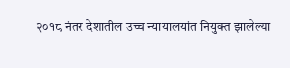२०१८ नंतर देशातील उच्च न्यायालयांत नियुक्त झालेल्या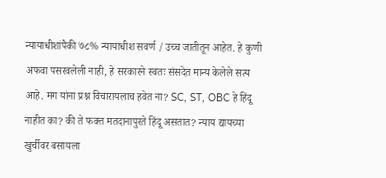न्यायाधीशांपैकी ७८% न्यायाधीश सवर्ण / उच्च जातीतून आहेत. हे कुणी अफवा पसरवलेली नाही, हे सरकारने स्वतः संसदेत मान्य केलेले सत्य आहे. मग यांना प्रश्न विचारायलाच हवेत ना? SC, ST, OBC हे हिंदू नाहीत का? की ते फक्त मतदानापुरते हिंदू असतात? न्याय द्यायच्या खुर्चीवर बसायला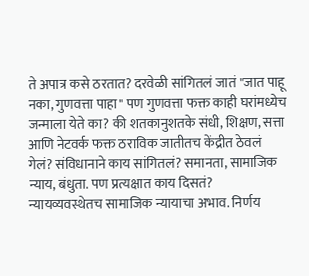ते अपात्र कसे ठरतात? दरवेळी सांगितलं जातं "जात पाहू नका, गुणवत्ता पाहा" पण गुणवत्ता फक्त काही घरांमध्येच जन्माला येते का? की शतकानुशतके संधी, शिक्षण, सत्ता आणि नेटवर्क फक्त ठराविक जातीतच केंद्रीत ठेवलं गेलं? संविधानाने काय सांगितलं? समानता, सामाजिक न्याय, बंधुता. पण प्रत्यक्षात काय दिसतं? न्यायव्यवस्थेतच सामाजिक न्यायाचा अभाव. निर्णय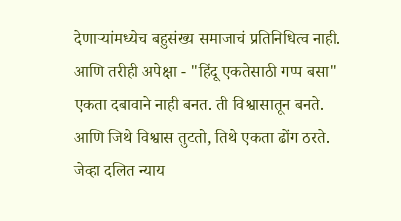देणाऱ्यांमध्येच बहुसंख्य समाजाचं प्रतिनिधित्व नाही. आणि तरीही अपेक्षा - "हिंदू एकतेसाठी गप्प बसा" एकता दबावाने नाही बनत. ती विश्वासातून बनते. आणि जिथे विश्वास तुटतो, तिथे एकता ढोंग ठरते. जेव्हा दलित न्याय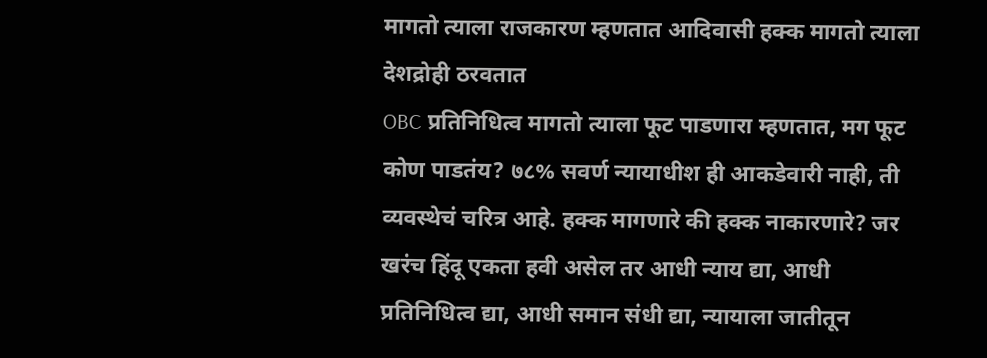मागतो त्याला राजकारण म्हणतात आदिवासी हक्क मागतो त्याला देशद्रोही ठरवतात
OBC प्रतिनिधित्व मागतो त्याला फूट पाडणारा म्हणतात, मग फूट कोण पाडतंय? ७८% सवर्ण न्यायाधीश ही आकडेवारी नाही, ती व्यवस्थेचं चरित्र आहे. हक्क मागणारे की हक्क नाकारणारे? जर खरंच हिंदू एकता हवी असेल तर आधी न्याय द्या, आधी प्रतिनिधित्व द्या, आधी समान संधी द्या, न्यायाला जातीतून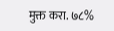मुक्त करा. ७८%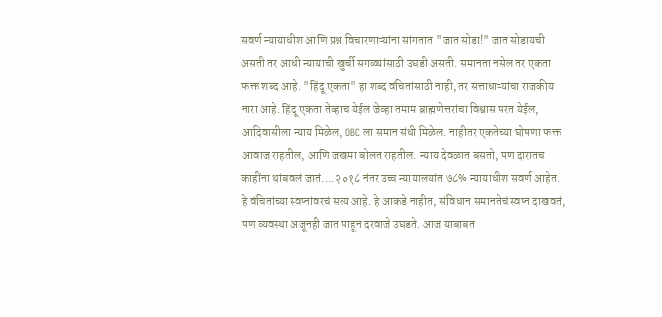सवर्ण न्यायाधीश आणि प्रश्न विचारणाऱ्यांना सांगतात "जात सोडा!" जात सोडायची असती तर आधी न्यायाची खुर्ची सगळ्यांसाठी उघडी असती. समानता नसेल तर एकता फक्त शब्द आहे. "हिंदू एकता" हा शब्द वंचितांसाठी नाही, तर सत्ताधाऱ्यांचा राजकीय नारा आहे. हिंदू एकता तेव्हाच येईल जेव्हा तमाम ब्राह्मणेत्तरांचा विश्वास परत येईल, आदिवासीला न्याय मिळेल, OBC ला समान संधी मिळेल. नाहीतर एकतेच्या घोषणा फक्त आवाज राहतील, आणि जखमा बोलत राहतील. न्याय देवळात बसतो, पण दारातच काहींना थांबवलं जातं....२०१८ नंतर उच्च न्यायालयांत ७८% न्यायाधीश सवर्ण आहेत. हे वंचितांच्या स्वप्नांवरचं सत्य आहे. हे आकडे नाहीत, संविधान समानतेचं स्वप्न दाखवतं, पण व्यवस्था अजूनही जात पाहून दरवाजे उघडते. आज याबाबत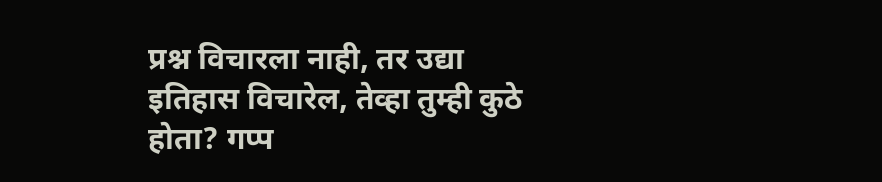प्रश्न विचारला नाही, तर उद्या इतिहास विचारेल, तेव्हा तुम्ही कुठे होता? गप्प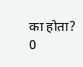का होता?
0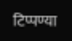टिप्पण्या